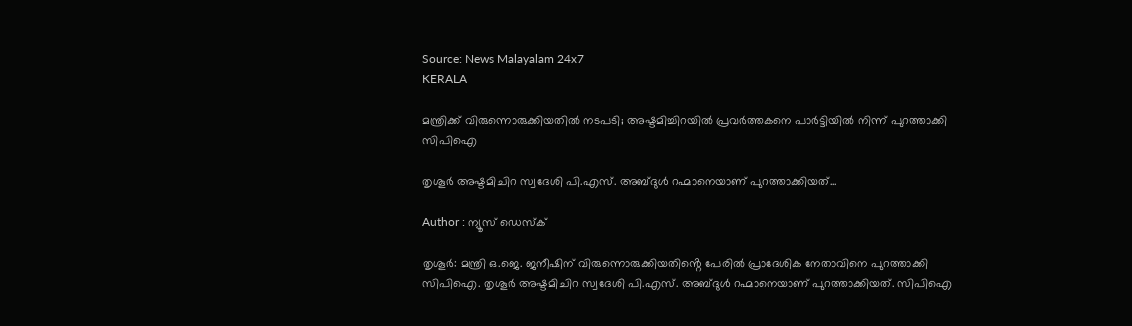Source: News Malayalam 24x7
KERALA

മന്ത്രിക്ക് വിരുന്നൊരുക്കിയതിൽ നടപടി; അഷ്ടമിച്ചിറയിൽ പ്രവർത്തകനെ പാർട്ടിയിൽ നിന്ന് പുറത്താക്കി സിപിഐ

തൃശൂർ അഷ്ടമിചിറ സ്വദേശി പി.എസ്. അബ്ദുൾ റഹ്മാനെയാണ് പുറത്താക്കിയത്...

Author : ന്യൂസ് ഡെസ്ക്

തൃശൂർ: മന്ത്രി ഒ.ജെ. ജനീഷിന് വിരുന്നൊരുക്കിയതിൻ്റെ പേരിൽ പ്രാദേശിക നേതാവിനെ പുറത്താക്കി സിപിഐ. തൃശൂർ അഷ്ടമിചിറ സ്വദേശി പി.എസ്. അബ്ദുൾ റഹ്മാനെയാണ് പുറത്താക്കിയത്. സിപിഐ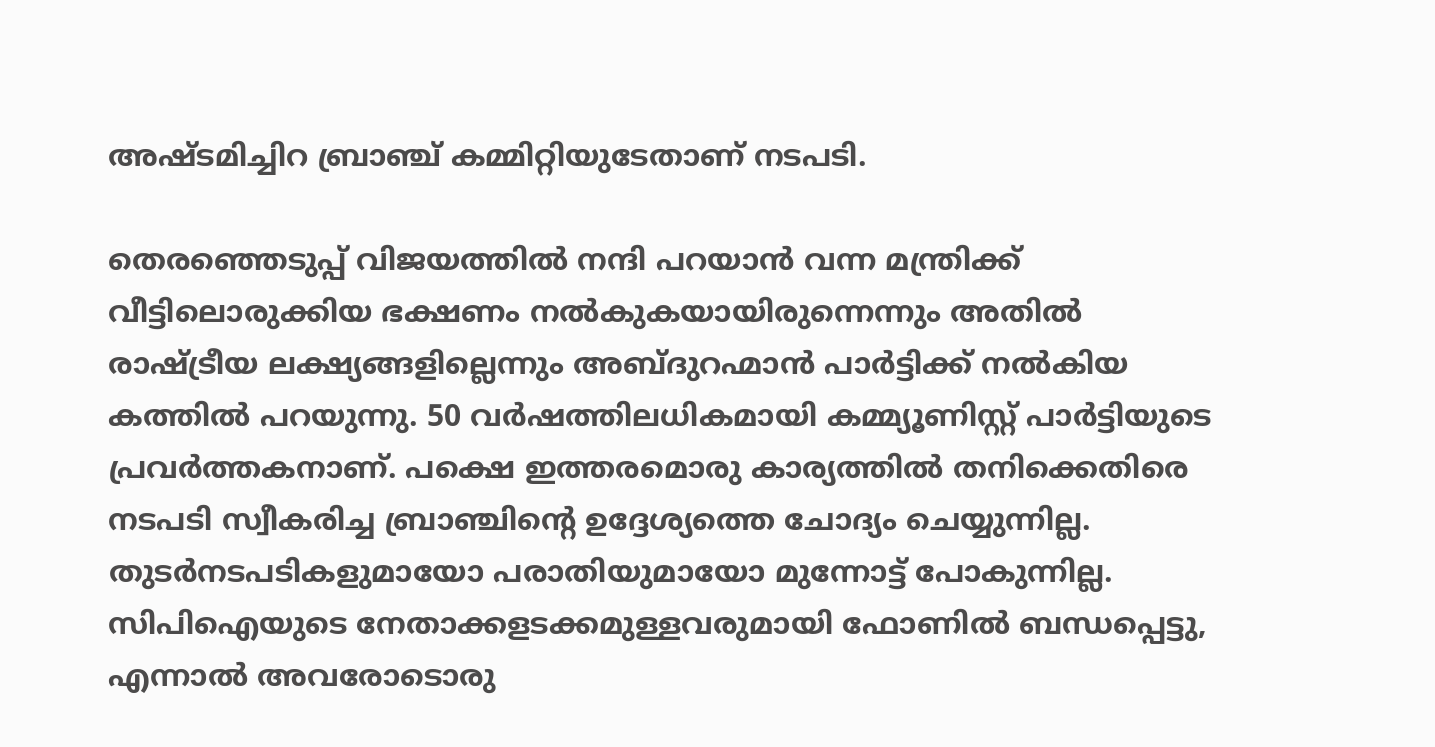അഷ്ടമിച്ചിറ ബ്രാഞ്ച് കമ്മിറ്റിയുടേതാണ് നടപടി.

തെരഞ്ഞെടുപ്പ് വിജയത്തിൽ നന്ദി പറയാൻ വന്ന മന്ത്രിക്ക് വീട്ടിലൊരുക്കിയ ഭക്ഷണം നൽകുകയായിരുന്നെന്നും അതിൽ രാഷ്ട്രീയ ലക്ഷ്യങ്ങളില്ലെന്നും അബ്ദുറഹ്മാൻ പാർട്ടിക്ക് നൽകിയ കത്തിൽ പറയുന്നു. 50 വർഷത്തിലധികമായി കമ്മ്യൂണിസ്റ്റ് പാർട്ടിയുടെ പ്രവർത്തകനാണ്. പക്ഷെ ഇത്തരമൊരു കാര്യത്തിൽ തനിക്കെതിരെ നടപടി സ്വീകരിച്ച ബ്രാഞ്ചിൻ്റെ ഉദ്ദേശ്യത്തെ ചോദ്യം ചെയ്യുന്നില്ല. തുടർനടപടികളുമായോ പരാതിയുമായോ മുന്നോട്ട് പോകുന്നില്ല. സിപിഐയുടെ നേതാക്കളടക്കമുള്ളവരുമായി ഫോണിൽ ബന്ധപ്പെട്ടു, എന്നാൽ അവരോടൊരു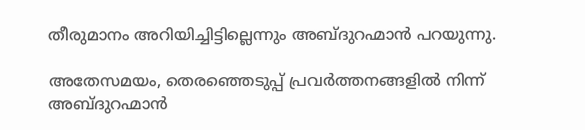തീരുമാനം അറിയിച്ചിട്ടില്ലെന്നും അബ്ദുറഹ്മാൻ പറയുന്നു.

അതേസമയം, തെരഞ്ഞെടുപ്പ് പ്രവർത്തനങ്ങളിൽ നിന്ന് അബ്ദുറഹ്മാൻ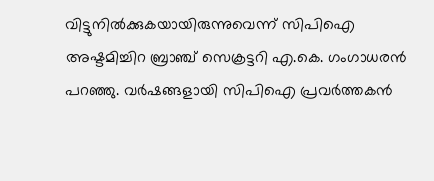വിട്ടുനിൽക്കുകയായിരുന്നുവെന്ന് സിപിഐ അഷ്ടമിച്ചിറ ബ്രാഞ്ച് സെക്രട്ടറി എ.കെ. ഗംഗാധരൻ പറഞ്ഞു. വർഷങ്ങളായി സിപിഐ പ്രവർത്തകൻ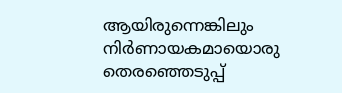ആയിരുന്നെങ്കിലും നിർണായകമായൊരു തെരഞ്ഞെടുപ്പ്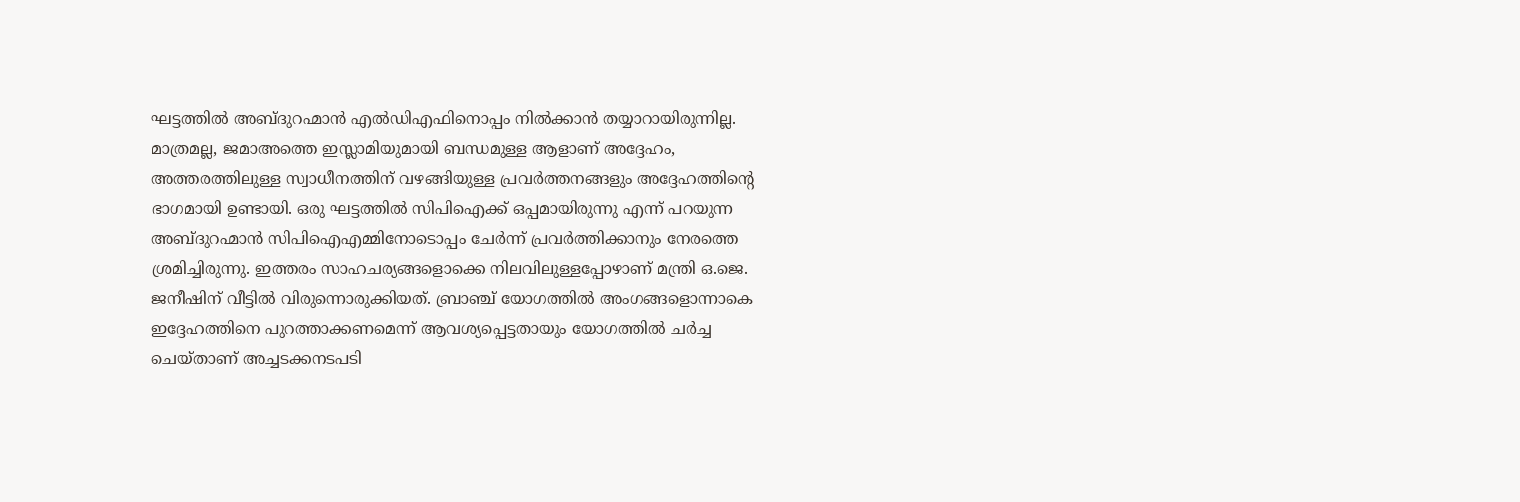ഘട്ടത്തിൽ അബ്ദുറഹ്മാൻ എൽഡിഎഫിനൊപ്പം നിൽക്കാൻ തയ്യാറായിരുന്നില്ല. മാത്രമല്ല, ജമാഅത്തെ ഇസ്ലാമിയുമായി ബന്ധമുള്ള ആളാണ് അദ്ദേഹം, അത്തരത്തിലുള്ള സ്വാധീനത്തിന് വഴങ്ങിയുള്ള പ്രവർത്തനങ്ങളും അദ്ദേഹത്തിൻ്റെ ഭാഗമായി ഉണ്ടായി. ഒരു ഘട്ടത്തിൽ സിപിഐക്ക് ഒപ്പമായിരുന്നു എന്ന് പറയുന്ന അബ്ദുറഹ്മാൻ സിപിഐഎമ്മിനോടൊപ്പം ചേർന്ന് പ്രവർത്തിക്കാനും നേരത്തെ ശ്രമിച്ചിരുന്നു. ഇത്തരം സാഹചര്യങ്ങളൊക്കെ നിലവിലുള്ളപ്പോഴാണ് മന്ത്രി ഒ.ജെ. ജനീഷിന് വീട്ടിൽ വിരുന്നൊരുക്കിയത്. ബ്രാഞ്ച് യോഗത്തിൽ അംഗങ്ങളൊന്നാകെ ഇദ്ദേഹത്തിനെ പുറത്താക്കണമെന്ന് ആവശ്യപ്പെട്ടതായും യോഗത്തിൽ ചർച്ച ചെയ്താണ് അച്ചടക്കനടപടി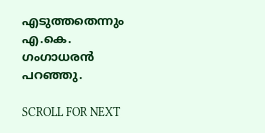എടുത്തതെന്നും എ.കെ. ഗംഗാധരൻ പറഞ്ഞു.

SCROLL FOR NEXT